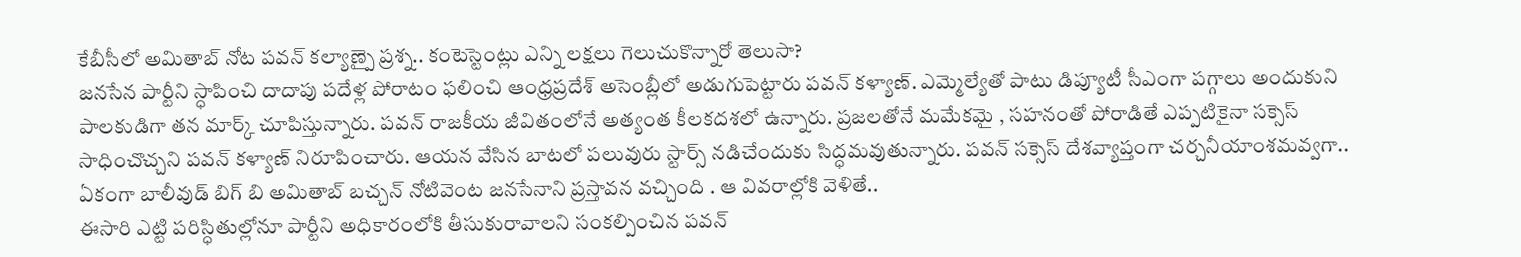కేబీసీలో అమితాబ్ నోట పవన్ కల్యాణ్పై ప్రశ్న.. కంటెస్టెంట్లు ఎన్ని లక్షలు గెలుచుకొన్నారో తెలుసా?
జనసేన పార్టీని స్ధాపించి దాదాపు పదేళ్ల పోరాటం ఫలించి ఆంధ్రప్రదేశ్ అసెంబ్లీలో అడుగుపెట్టారు పవన్ కళ్యాణ్. ఎమ్మెల్యేతో పాటు డిప్యూటీ సీఎంగా పగ్గాలు అందుకుని పాలకుడిగా తన మార్క్ చూపిస్తున్నారు. పవన్ రాజకీయ జీవితంలోనే అత్యంత కీలకదశలో ఉన్నారు. ప్రజలతోనే మమేకమై , సహనంతో పోరాడితే ఎప్పటికైనా సక్సెస్ సాధించొచ్చని పవన్ కళ్యాణ్ నిరూపించారు. ఆయన వేసిన బాటలో పలువురు స్టార్స్ నడిచేందుకు సిద్ధమవుతున్నారు. పవన్ సక్సెస్ దేశవ్యాప్తంగా చర్చనీయాంశమవ్వగా.. ఏకంగా బాలీవుడ్ బిగ్ బి అమితాబ్ బచ్చన్ నోటివెంట జనసేనాని ప్రస్తావన వచ్చింది . ఆ వివరాల్లోకి వెళితే..
ఈసారి ఎట్టి పరిస్ధితుల్లోనూ పార్టీని అధికారంలోకి తీసుకురావాలని సంకల్పించిన పవన్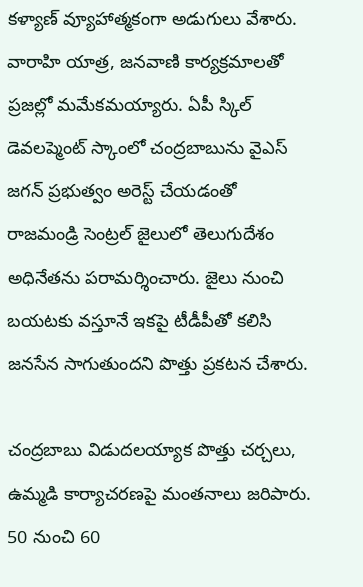కళ్యాణ్ వ్యూహాత్మకంగా అడుగులు వేశారు. వారాహి యాత్ర, జనవాణి కార్యక్రమాలతో ప్రజల్లో మమేకమయ్యారు. ఏపీ స్కిల్ డెవలప్మెంట్ స్కాంలో చంద్రబాబును వైఎస్ జగన్ ప్రభుత్వం అరెస్ట్ చేయడంతో రాజమండ్రి సెంట్రల్ జైలులో తెలుగుదేశం అధినేతను పరామర్శించారు. జైలు నుంచి బయటకు వస్తూనే ఇకపై టీడీపీతో కలిసి జనసేన సాగుతుందని పొత్తు ప్రకటన చేశారు.

చంద్రబాబు విడుదలయ్యాక పొత్తు చర్చలు, ఉమ్మడి కార్యాచరణపై మంతనాలు జరిపారు. 50 నుంచి 60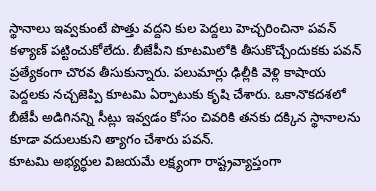స్థానాలు ఇవ్వకుంటే పొత్తు వద్దని కుల పెద్దలు హెచ్చరించినా పవన్ కళ్యాణ్ పట్టించుకోలేదు. బీజేపీని కూటమిలోకి తీసుకొచ్చేందుకకు పవన్ ప్రత్యేకంగా చొరవ తీసుకున్నారు. పలుమార్లు ఢిల్లీకి వెళ్లి కాషాయ పెద్దలకు నచ్చజెప్పి కూటమి ఏర్పాటుకు కృషి చేశారు. ఒకానొకదశలో బీజేపీ అడిగినన్ని సీట్లు ఇవ్వడం కోసం చివరికి తనకు దక్కిన స్థానాలను కూడా వదులుకుని త్యాగం చేశారు పవన్.
కూటమి అభ్యర్ధుల విజయమే లక్ష్యంగా రాష్ట్రవ్యాప్తంగా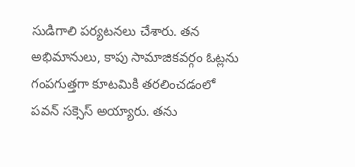సుడిగాలి పర్యటనలు చేశారు. తన అభిమానులు, కాపు సామాజికవర్గం ఓట్లను గంపగుత్తగా కూటమికి తరలించడంలో పవన్ సక్సెస్ అయ్యారు. తను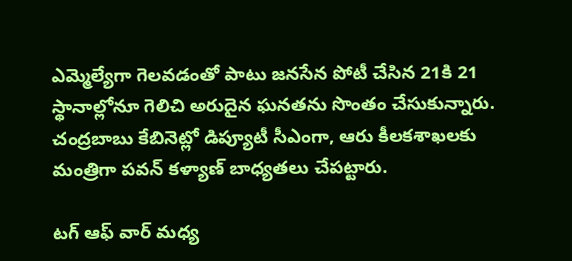ఎమ్మెల్యేగా గెలవడంతో పాటు జనసేన పోటీ చేసిన 21కి 21 స్థానాల్లోనూ గెలిచి అరుదైన ఘనతను సొంతం చేసుకున్నారు. చంద్రబాబు కేబినెట్లో డిప్యూటీ సీఎంగా, ఆరు కీలకశాఖలకు మంత్రిగా పవన్ కళ్యాణ్ బాధ్యతలు చేపట్టారు.

టగ్ ఆఫ్ వార్ మధ్య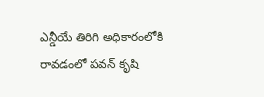ఎన్డీయే తిరిగి అధికారంలోకి రావడంలో పవన్ కృషి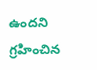ఉందని గ్రహించిన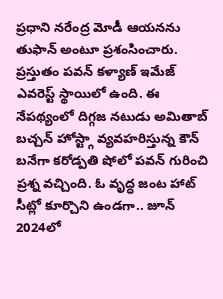ప్రధాని నరేంద్ర మోడీ ఆయనను తుఫాన్ అంటూ ప్రశంసించారు. ప్రస్తుతం పవన్ కళ్యాణ్ ఇమేజ్ ఎవరెస్ట్ స్థాయిలో ఉంది. ఈ నేపథ్యంలో దిగ్గజ నటుడు అమితాబ్ బచ్చన్ హోస్ట్గా వ్యవహరిస్తున్న కౌన్ బనేగా కరోడ్పతి షోలో పవన్ గురించి ప్రశ్న వచ్చింది. ఓ వృద్ధ జంట హాట్ సీట్లో కూర్చొని ఉండగా.. జూన్ 2024లో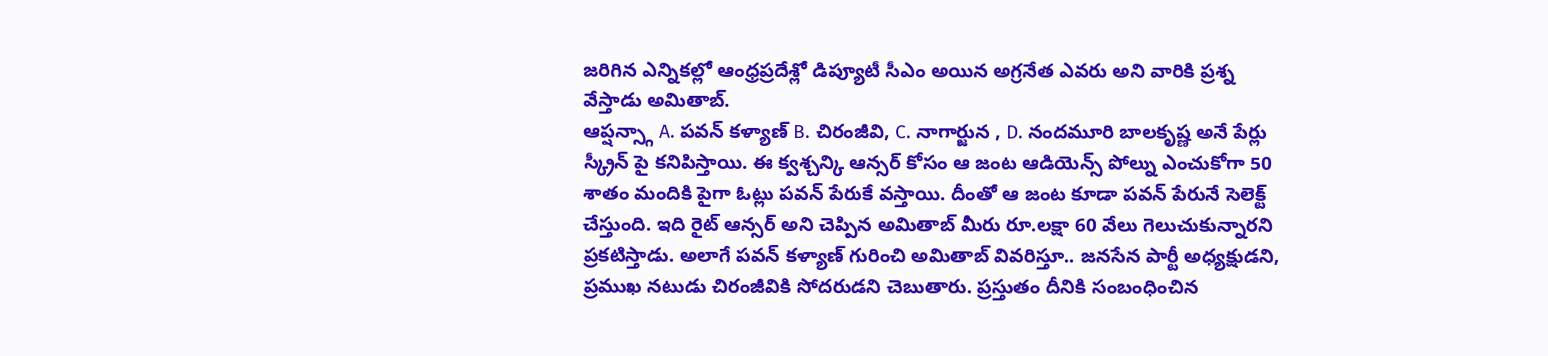జరిగిన ఎన్నికల్లో ఆంధ్రప్రదేశ్లో డిప్యూటీ సీఎం అయిన అగ్రనేత ఎవరు అని వారికి ప్రశ్న వేస్తాడు అమితాబ్.
ఆప్షన్స్గా A. పవన్ కళ్యాణ్ B. చిరంజీవి, C. నాగార్జున , D. నందమూరి బాలకృష్ణ అనే పేర్లు స్క్రీన్ పై కనిపిస్తాయి. ఈ క్వశ్చన్కి ఆన్సర్ కోసం ఆ జంట ఆడియెన్స్ పోల్ను ఎంచుకోగా 50 శాతం మందికి పైగా ఓట్లు పవన్ పేరుకే వస్తాయి. దీంతో ఆ జంట కూడా పవన్ పేరునే సెలెక్ట్ చేస్తుంది. ఇది రైట్ ఆన్సర్ అని చెప్పిన అమితాబ్ మీరు రూ.లక్షా 60 వేలు గెలుచుకున్నారని ప్రకటిస్తాడు. అలాగే పవన్ కళ్యాణ్ గురించి అమితాబ్ వివరిస్తూ.. జనసేన పార్టీ అధ్యక్షుడని, ప్రముఖ నటుడు చిరంజీవికి సోదరుడని చెబుతారు. ప్రస్తుతం దీనికి సంబంధించిన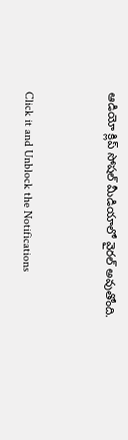ఆడియో క్లిప్ సోషల్ మీడియాలో వైరల్ అవుతోంది.


Click it and Unblock the Notifications